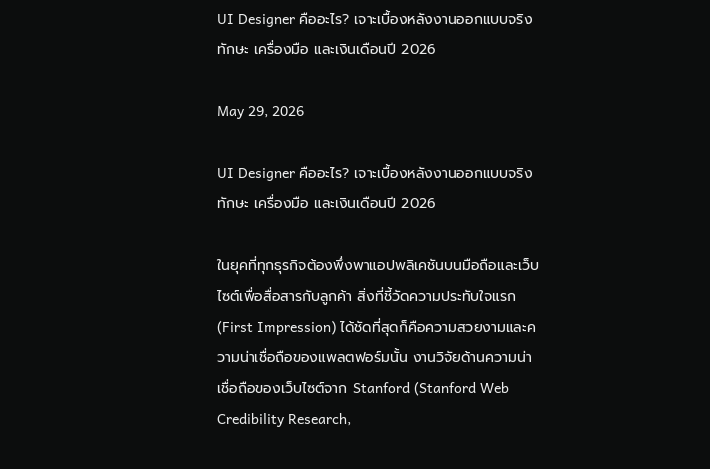UI Designer คืออะไร? เจาะเบื้องหลังงานออกแบบจริง ทักษะ เครื่องมือ และเงินเดือนปี 2026

May 29, 2026

UI Designer คืออะไร? เจาะเบื้องหลังงานออกแบบจริง ทักษะ เครื่องมือ และเงินเดือนปี 2026

ในยุคที่ทุกธุรกิจต้องพึ่งพาแอปพลิเคชันบนมือถือและเว็บไซต์เพื่อสื่อสารกับลูกค้า สิ่งที่ชี้วัดความประทับใจแรก (First Impression) ได้ชัดที่สุดก็คือความสวยงามและความน่าเชื่อถือของแพลตฟอร์มนั้น งานวิจัยด้านความน่าเชื่อถือของเว็บไซต์จาก Stanford (Stanford Web Credibility Research,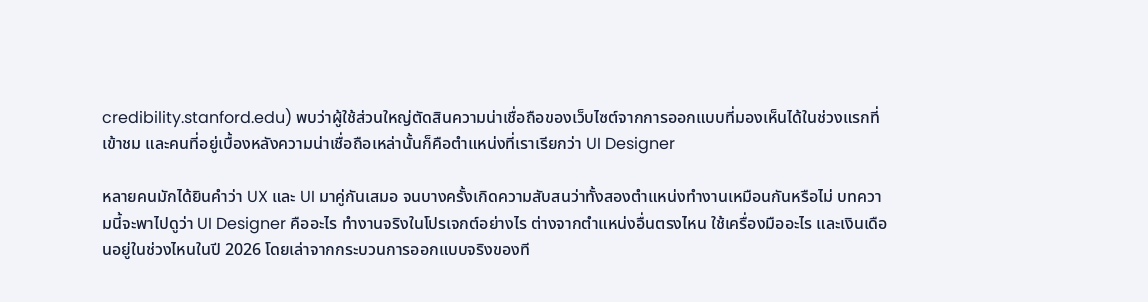credibility.stanford.edu) พบว่าผู้ใช้ส่วนใหญ่ตัดสินความน่าเชื่อถือของเว็บไซต์จากการออกแบบที่มองเห็นได้ในช่วงแรกที่เข้าชม และคนที่อยู่เบื้องหลังความน่าเชื่อถือเหล่านั้นก็คือตำแหน่งที่เราเรียกว่า UI Designer

หลายคนมักได้ยินคำว่า UX และ UI มาคู่กันเสมอ จนบางครั้งเกิดความสับสนว่าทั้งสองตำแหน่งทำงานเหมือนกันหรือไม่ บทความนี้จะพาไปดูว่า UI Designer คืออะไร ทำงานจริงในโปรเจกต์อย่างไร ต่างจากตำแหน่งอื่นตรงไหน ใช้เครื่องมืออะไร และเงินเดือนอยู่ในช่วงไหนในปี 2026 โดยเล่าจากกระบวนการออกแบบจริงของที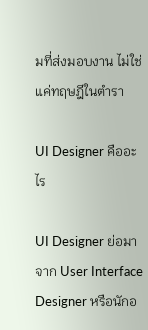มที่ส่งมอบงาน ไม่ใช่แค่ทฤษฎีในตำรา

UI Designer คืออะไร

UI Designer ย่อมาจาก User Interface Designer หรือนักอ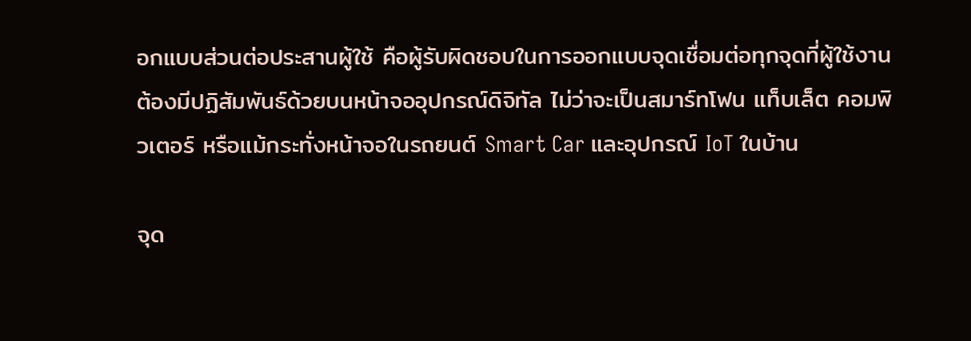อกแบบส่วนต่อประสานผู้ใช้ คือผู้รับผิดชอบในการออกแบบจุดเชื่อมต่อทุกจุดที่ผู้ใช้งานต้องมีปฏิสัมพันธ์ด้วยบนหน้าจออุปกรณ์ดิจิทัล ไม่ว่าจะเป็นสมาร์ทโฟน แท็บเล็ต คอมพิวเตอร์ หรือแม้กระทั่งหน้าจอในรถยนต์ Smart Car และอุปกรณ์ IoT ในบ้าน

จุด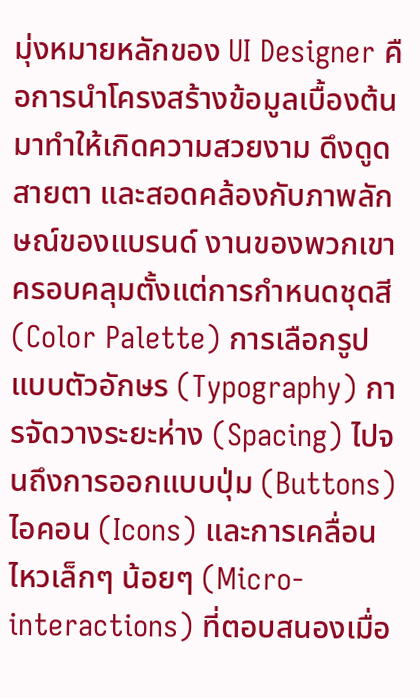มุ่งหมายหลักของ UI Designer คือการนำโครงสร้างข้อมูลเบื้องต้นมาทำให้เกิดความสวยงาม ดึงดูดสายตา และสอดคล้องกับภาพลักษณ์ของแบรนด์ งานของพวกเขาครอบคลุมตั้งแต่การกำหนดชุดสี (Color Palette) การเลือกรูปแบบตัวอักษร (Typography) การจัดวางระยะห่าง (Spacing) ไปจนถึงการออกแบบปุ่ม (Buttons) ไอคอน (Icons) และการเคลื่อนไหวเล็กๆ น้อยๆ (Micro-interactions) ที่ตอบสนองเมื่อ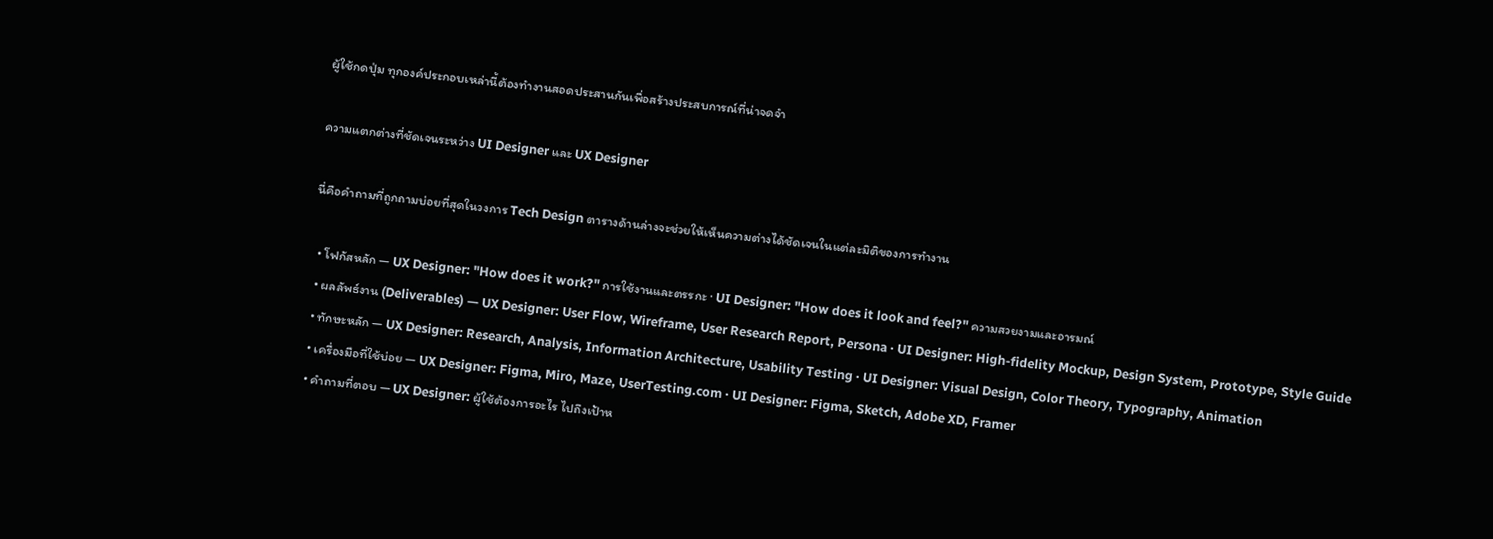ผู้ใช้กดปุ่ม ทุกองค์ประกอบเหล่านี้ต้องทำงานสอดประสานกันเพื่อสร้างประสบการณ์ที่น่าจดจำ

ความแตกต่างที่ชัดเจนระหว่าง UI Designer และ UX Designer

นี่คือคำถามที่ถูกถามบ่อยที่สุดในวงการ Tech Design ตารางด้านล่างจะช่วยให้เห็นความต่างได้ชัดเจนในแต่ละมิติของการทำงาน

  • โฟกัสหลัก — UX Designer: "How does it work?" การใช้งานและตรรกะ · UI Designer: "How does it look and feel?" ความสวยงามและอารมณ์
  • ผลลัพธ์งาน (Deliverables) — UX Designer: User Flow, Wireframe, User Research Report, Persona · UI Designer: High-fidelity Mockup, Design System, Prototype, Style Guide
  • ทักษะหลัก — UX Designer: Research, Analysis, Information Architecture, Usability Testing · UI Designer: Visual Design, Color Theory, Typography, Animation
  • เครื่องมือที่ใช้บ่อย — UX Designer: Figma, Miro, Maze, UserTesting.com · UI Designer: Figma, Sketch, Adobe XD, Framer
  • คำถามที่ตอบ — UX Designer: ผู้ใช้ต้องการอะไร ไปถึงเป้าห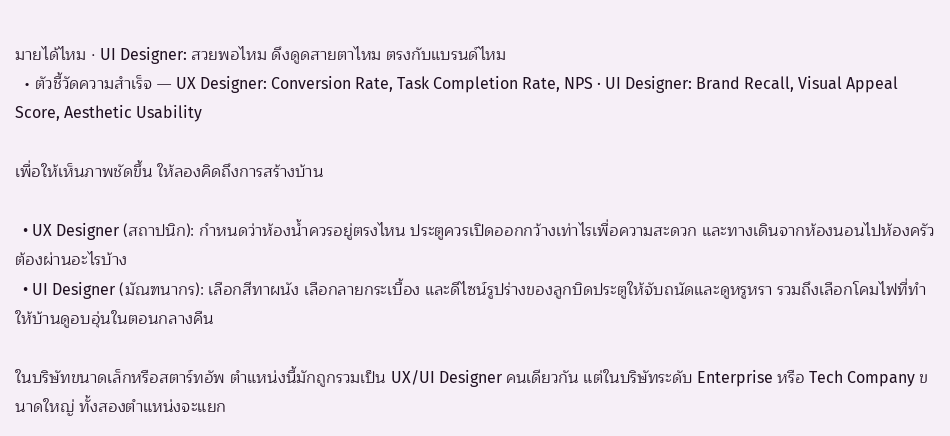มายได้ไหม · UI Designer: สวยพอไหม ดึงดูดสายตาไหม ตรงกับแบรนด์ไหม
  • ตัวชี้วัดความสำเร็จ — UX Designer: Conversion Rate, Task Completion Rate, NPS · UI Designer: Brand Recall, Visual Appeal Score, Aesthetic Usability

เพื่อให้เห็นภาพชัดขึ้น ให้ลองคิดถึงการสร้างบ้าน

  • UX Designer (สถาปนิก): กำหนดว่าห้องน้ำควรอยู่ตรงไหน ประตูควรเปิดออกกว้างเท่าไรเพื่อความสะดวก และทางเดินจากห้องนอนไปห้องครัวต้องผ่านอะไรบ้าง
  • UI Designer (มัณฑนากร): เลือกสีทาผนัง เลือกลายกระเบื้อง และดีไซน์รูปร่างของลูกบิดประตูให้จับถนัดและดูหรูหรา รวมถึงเลือกโคมไฟที่ทำให้บ้านดูอบอุ่นในตอนกลางคืน

ในบริษัทขนาดเล็กหรือสตาร์ทอัพ ตำแหน่งนี้มักถูกรวมเป็น UX/UI Designer คนเดียวกัน แต่ในบริษัทระดับ Enterprise หรือ Tech Company ขนาดใหญ่ ทั้งสองตำแหน่งจะแยก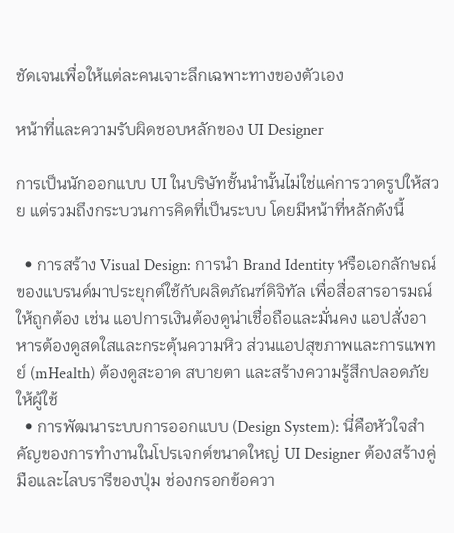ชัดเจนเพื่อให้แต่ละคนเจาะลึกเฉพาะทางของตัวเอง

หน้าที่และความรับผิดชอบหลักของ UI Designer

การเป็นนักออกแบบ UI ในบริษัทชั้นนำนั้นไม่ใช่แค่การวาดรูปให้สวย แต่รวมถึงกระบวนการคิดที่เป็นระบบ โดยมีหน้าที่หลักดังนี้

  • การสร้าง Visual Design: การนำ Brand Identity หรือเอกลักษณ์ของแบรนด์มาประยุกต์ใช้กับผลิตภัณฑ์ดิจิทัล เพื่อสื่อสารอารมณ์ให้ถูกต้อง เช่น แอปการเงินต้องดูน่าเชื่อถือและมั่นคง แอปสั่งอาหารต้องดูสดใสและกระตุ้นความหิว ส่วนแอปสุขภาพและการแพทย์ (mHealth) ต้องดูสะอาด สบายตา และสร้างความรู้สึกปลอดภัยให้ผู้ใช้
  • การพัฒนาระบบการออกแบบ (Design System): นี่คือหัวใจสำคัญของการทำงานในโปรเจกต์ขนาดใหญ่ UI Designer ต้องสร้างคู่มือและไลบรารีของปุ่ม ช่องกรอกข้อควา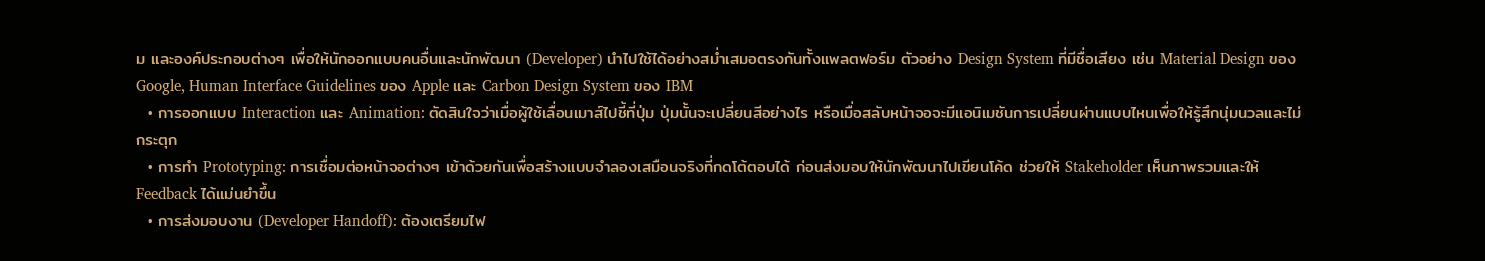ม และองค์ประกอบต่างๆ เพื่อให้นักออกแบบคนอื่นและนักพัฒนา (Developer) นำไปใช้ได้อย่างสม่ำเสมอตรงกันทั้งแพลตฟอร์ม ตัวอย่าง Design System ที่มีชื่อเสียง เช่น Material Design ของ Google, Human Interface Guidelines ของ Apple และ Carbon Design System ของ IBM
  • การออกแบบ Interaction และ Animation: ตัดสินใจว่าเมื่อผู้ใช้เลื่อนเมาส์ไปชี้ที่ปุ่ม ปุ่มนั้นจะเปลี่ยนสีอย่างไร หรือเมื่อสลับหน้าจอจะมีแอนิเมชันการเปลี่ยนผ่านแบบไหนเพื่อให้รู้สึกนุ่มนวลและไม่กระตุก
  • การทำ Prototyping: การเชื่อมต่อหน้าจอต่างๆ เข้าด้วยกันเพื่อสร้างแบบจำลองเสมือนจริงที่กดโต้ตอบได้ ก่อนส่งมอบให้นักพัฒนาไปเขียนโค้ด ช่วยให้ Stakeholder เห็นภาพรวมและให้ Feedback ได้แม่นยำขึ้น
  • การส่งมอบงาน (Developer Handoff): ต้องเตรียมไฟ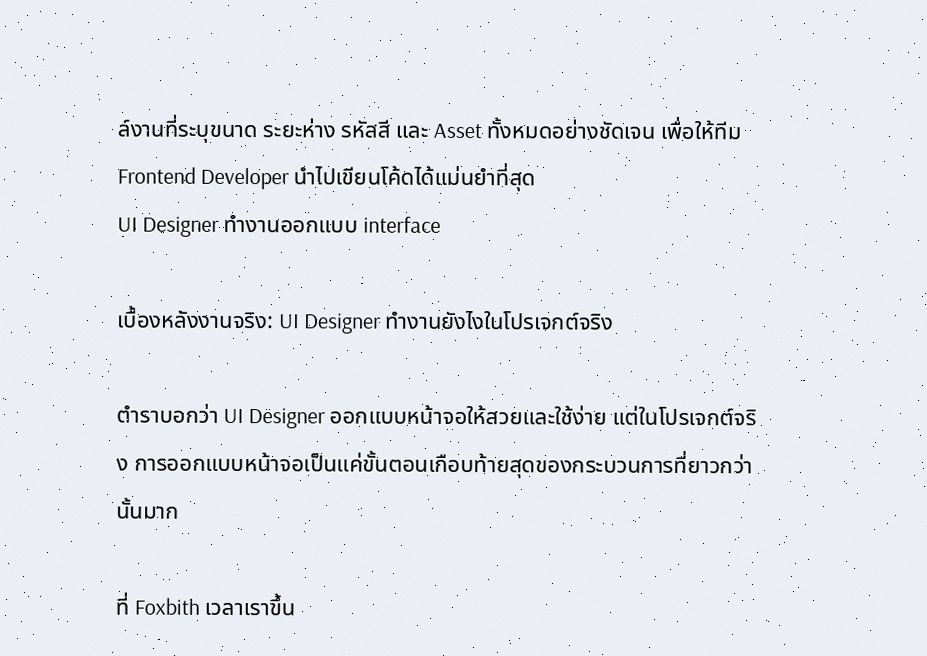ล์งานที่ระบุขนาด ระยะห่าง รหัสสี และ Asset ทั้งหมดอย่างชัดเจน เพื่อให้ทีม Frontend Developer นำไปเขียนโค้ดได้แม่นยำที่สุด
UI Designer ทำงานออกแบบ interface

เบื้องหลังงานจริง: UI Designer ทำงานยังไงในโปรเจกต์จริง

ตำราบอกว่า UI Designer ออกแบบหน้าจอให้สวยและใช้ง่าย แต่ในโปรเจกต์จริง การออกแบบหน้าจอเป็นแค่ขั้นตอนเกือบท้ายสุดของกระบวนการที่ยาวกว่านั้นมาก

ที่ Foxbith เวลาเราขึ้น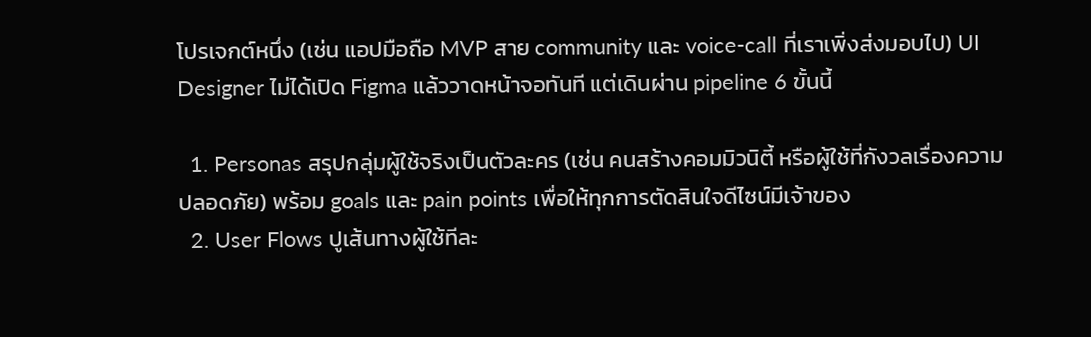โปรเจกต์หนึ่ง (เช่น แอปมือถือ MVP สาย community และ voice-call ที่เราเพิ่งส่งมอบไป) UI Designer ไม่ได้เปิด Figma แล้ววาดหน้าจอทันที แต่เดินผ่าน pipeline 6 ขั้นนี้

  1. Personas สรุปกลุ่มผู้ใช้จริงเป็นตัวละคร (เช่น คนสร้างคอมมิวนิตี้ หรือผู้ใช้ที่กังวลเรื่องความปลอดภัย) พร้อม goals และ pain points เพื่อให้ทุกการตัดสินใจดีไซน์มีเจ้าของ
  2. User Flows ปูเส้นทางผู้ใช้ทีละ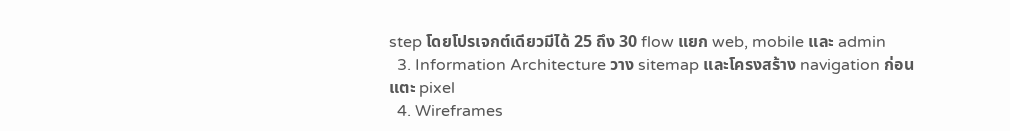step โดยโปรเจกต์เดียวมีได้ 25 ถึง 30 flow แยก web, mobile และ admin
  3. Information Architecture วาง sitemap และโครงสร้าง navigation ก่อนแตะ pixel
  4. Wireframes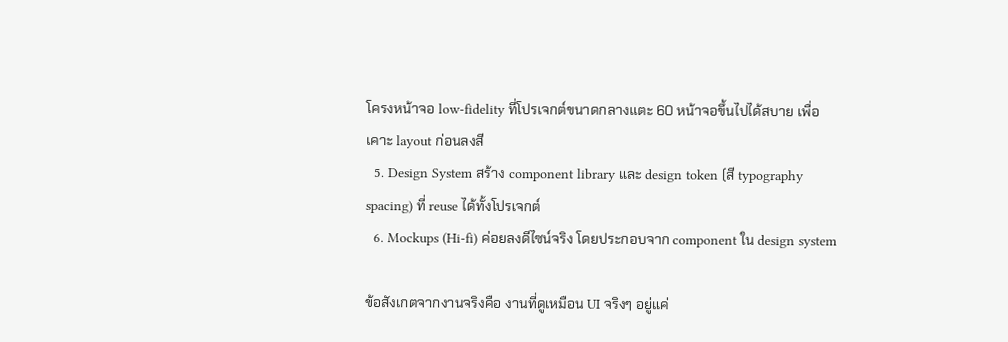โครงหน้าจอ low-fidelity ที่โปรเจกต์ขนาดกลางแตะ 60 หน้าจอขึ้นไปได้สบาย เพื่อเคาะ layout ก่อนลงสี
  5. Design System สร้าง component library และ design token (สี typography spacing) ที่ reuse ได้ทั้งโปรเจกต์
  6. Mockups (Hi-fi) ค่อยลงดีไซน์จริง โดยประกอบจาก component ใน design system

ข้อสังเกตจากงานจริงคือ งานที่ดูเหมือน UI จริงๆ อยู่แค่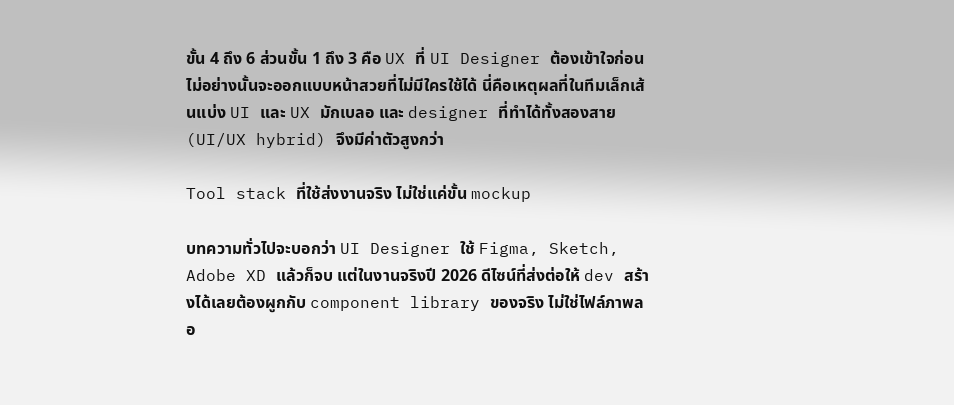ขั้น 4 ถึง 6 ส่วนขั้น 1 ถึง 3 คือ UX ที่ UI Designer ต้องเข้าใจก่อน ไม่อย่างนั้นจะออกแบบหน้าสวยที่ไม่มีใครใช้ได้ นี่คือเหตุผลที่ในทีมเล็กเส้นแบ่ง UI และ UX มักเบลอ และ designer ที่ทำได้ทั้งสองสาย (UI/UX hybrid) จึงมีค่าตัวสูงกว่า

Tool stack ที่ใช้ส่งงานจริง ไม่ใช่แค่ขั้น mockup

บทความทั่วไปจะบอกว่า UI Designer ใช้ Figma, Sketch, Adobe XD แล้วก็จบ แต่ในงานจริงปี 2026 ดีไซน์ที่ส่งต่อให้ dev สร้างได้เลยต้องผูกกับ component library ของจริง ไม่ใช่ไฟล์ภาพลอ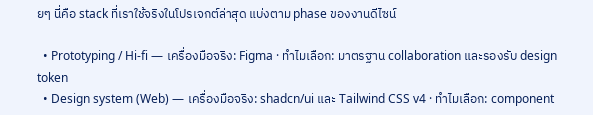ยๆ นี่คือ stack ที่เราใช้จริงในโปรเจกต์ล่าสุด แบ่งตาม phase ของงานดีไซน์

  • Prototyping / Hi-fi — เครื่องมือจริง: Figma · ทำไมเลือก: มาตรฐาน collaboration และรองรับ design token
  • Design system (Web) — เครื่องมือจริง: shadcn/ui และ Tailwind CSS v4 · ทำไมเลือก: component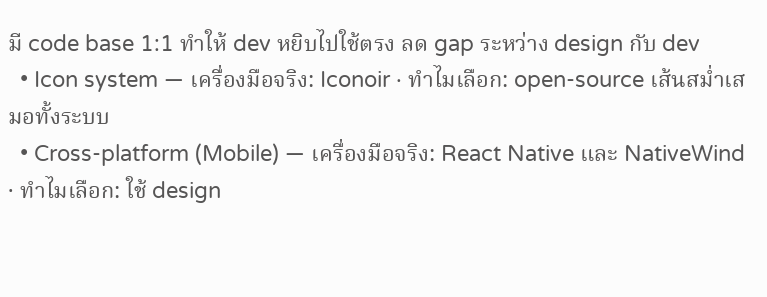มี code base 1:1 ทำให้ dev หยิบไปใช้ตรง ลด gap ระหว่าง design กับ dev
  • Icon system — เครื่องมือจริง: Iconoir · ทำไมเลือก: open-source เส้นสม่ำเสมอทั้งระบบ
  • Cross-platform (Mobile) — เครื่องมือจริง: React Native และ NativeWind · ทำไมเลือก: ใช้ design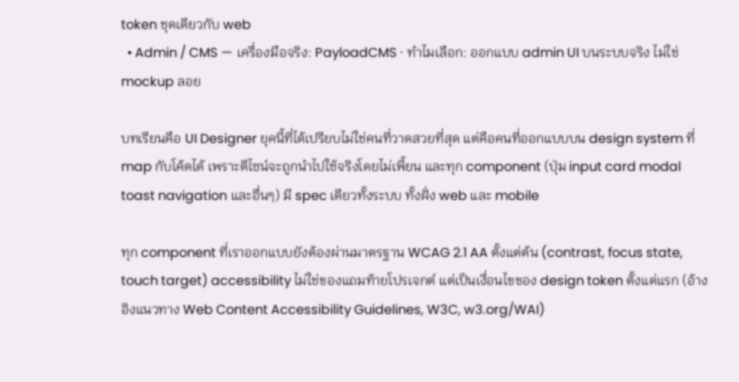token ชุดเดียวกับ web
  • Admin / CMS — เครื่องมือจริง: PayloadCMS · ทำไมเลือก: ออกแบบ admin UI บนระบบจริง ไม่ใช่ mockup ลอย

บทเรียนคือ UI Designer ยุคนี้ที่ได้เปรียบไม่ใช่คนที่วาดสวยที่สุด แต่คือคนที่ออกแบบบน design system ที่ map กับโค้ดได้ เพราะดีไซน์จะถูกนำไปใช้จริงโดยไม่เพี้ยน และทุก component (ปุ่ม input card modal toast navigation และอื่นๆ) มี spec เดียวทั้งระบบ ทั้งฝั่ง web และ mobile

ทุก component ที่เราออกแบบยังต้องผ่านมาตรฐาน WCAG 2.1 AA ตั้งแต่ต้น (contrast, focus state, touch target) accessibility ไม่ใช่ของแถมท้ายโปรเจกต์ แต่เป็นเงื่อนไขของ design token ตั้งแต่แรก (อ้างอิงแนวทาง Web Content Accessibility Guidelines, W3C, w3.org/WAI)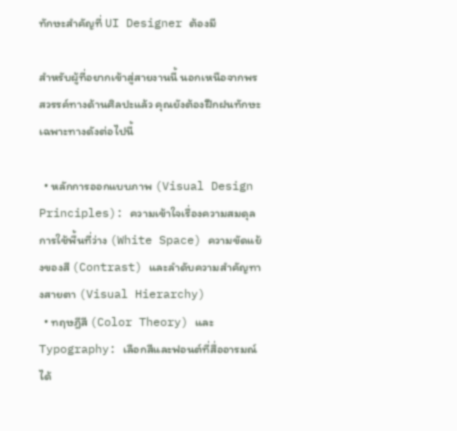ทักษะสำคัญที่ UI Designer ต้องมี

สำหรับผู้ที่อยากเข้าสู่สายงานนี้ นอกเหนือจากพรสวรรค์ทางด้านศิลปะแล้ว คุณยังต้องฝึกฝนทักษะเฉพาะทางดังต่อไปนี้

  • หลักการออกแบบภาพ (Visual Design Principles): ความเข้าใจเรื่องความสมดุล การใช้พื้นที่ว่าง (White Space) ความขัดแย้งของสี (Contrast) และลำดับความสำคัญทางสายตา (Visual Hierarchy)
  • ทฤษฎีสี (Color Theory) และ Typography: เลือกสีและฟอนต์ที่สื่ออารมณ์ได้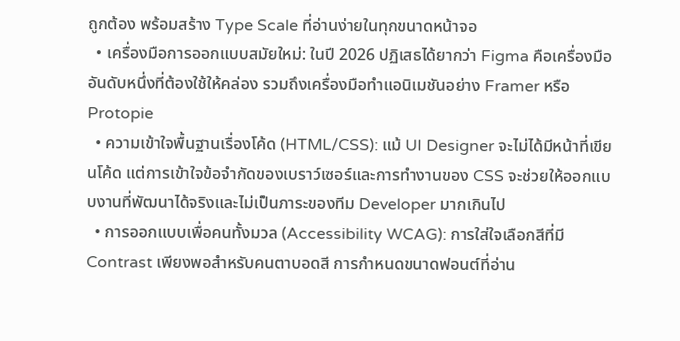ถูกต้อง พร้อมสร้าง Type Scale ที่อ่านง่ายในทุกขนาดหน้าจอ
  • เครื่องมือการออกแบบสมัยใหม่: ในปี 2026 ปฏิเสธได้ยากว่า Figma คือเครื่องมืออันดับหนึ่งที่ต้องใช้ให้คล่อง รวมถึงเครื่องมือทำแอนิเมชันอย่าง Framer หรือ Protopie
  • ความเข้าใจพื้นฐานเรื่องโค้ด (HTML/CSS): แม้ UI Designer จะไม่ได้มีหน้าที่เขียนโค้ด แต่การเข้าใจข้อจำกัดของเบราว์เซอร์และการทำงานของ CSS จะช่วยให้ออกแบบงานที่พัฒนาได้จริงและไม่เป็นภาระของทีม Developer มากเกินไป
  • การออกแบบเพื่อคนทั้งมวล (Accessibility WCAG): การใส่ใจเลือกสีที่มี Contrast เพียงพอสำหรับคนตาบอดสี การกำหนดขนาดฟอนต์ที่อ่าน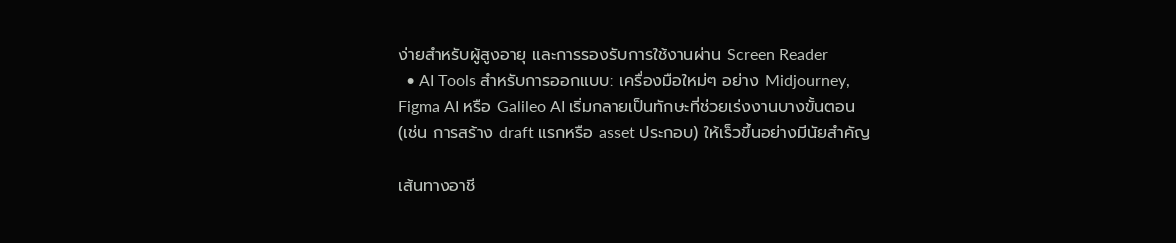ง่ายสำหรับผู้สูงอายุ และการรองรับการใช้งานผ่าน Screen Reader
  • AI Tools สำหรับการออกแบบ: เครื่องมือใหม่ๆ อย่าง Midjourney, Figma AI หรือ Galileo AI เริ่มกลายเป็นทักษะที่ช่วยเร่งงานบางขั้นตอน (เช่น การสร้าง draft แรกหรือ asset ประกอบ) ให้เร็วขึ้นอย่างมีนัยสำคัญ

เส้นทางอาชี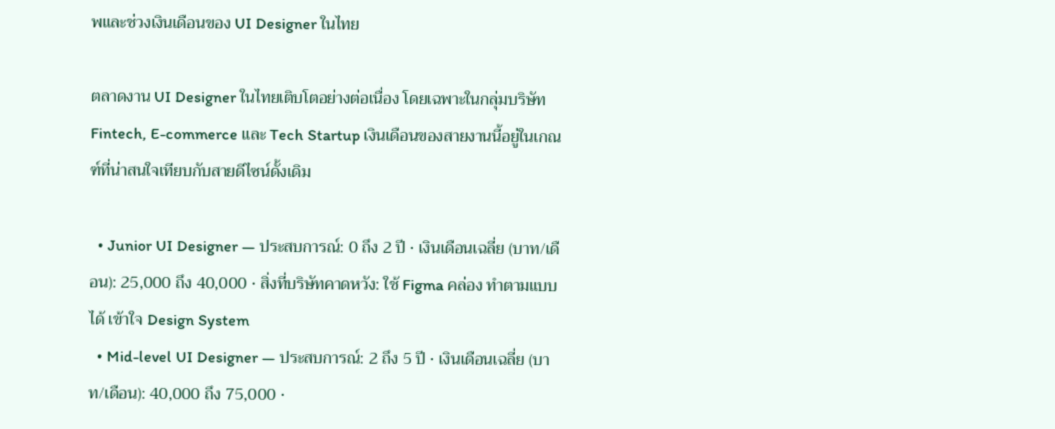พและช่วงเงินเดือนของ UI Designer ในไทย

ตลาดงาน UI Designer ในไทยเติบโตอย่างต่อเนื่อง โดยเฉพาะในกลุ่มบริษัท Fintech, E-commerce และ Tech Startup เงินเดือนของสายงานนี้อยู่ในเกณฑ์ที่น่าสนใจเทียบกับสายดีไซน์ดั้งเดิม

  • Junior UI Designer — ประสบการณ์: 0 ถึง 2 ปี · เงินเดือนเฉลี่ย (บาท/เดือน): 25,000 ถึง 40,000 · สิ่งที่บริษัทคาดหวัง: ใช้ Figma คล่อง ทำตามแบบได้ เข้าใจ Design System
  • Mid-level UI Designer — ประสบการณ์: 2 ถึง 5 ปี · เงินเดือนเฉลี่ย (บาท/เดือน): 40,000 ถึง 75,000 ·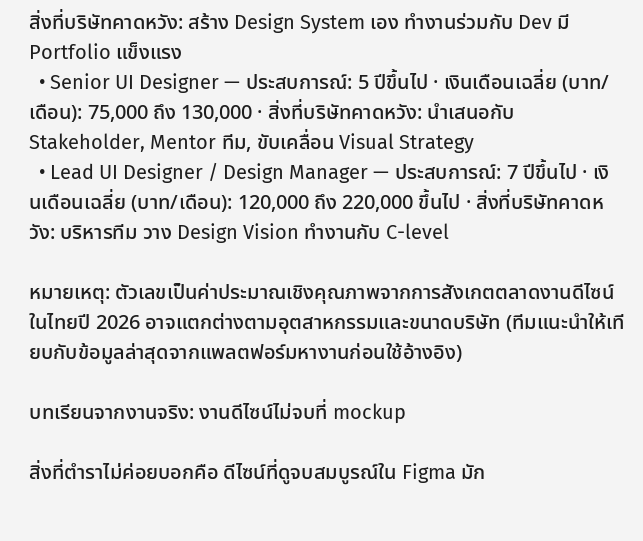สิ่งที่บริษัทคาดหวัง: สร้าง Design System เอง ทำงานร่วมกับ Dev มี Portfolio แข็งแรง
  • Senior UI Designer — ประสบการณ์: 5 ปีขึ้นไป · เงินเดือนเฉลี่ย (บาท/เดือน): 75,000 ถึง 130,000 · สิ่งที่บริษัทคาดหวัง: นำเสนอกับ Stakeholder, Mentor ทีม, ขับเคลื่อน Visual Strategy
  • Lead UI Designer / Design Manager — ประสบการณ์: 7 ปีขึ้นไป · เงินเดือนเฉลี่ย (บาท/เดือน): 120,000 ถึง 220,000 ขึ้นไป · สิ่งที่บริษัทคาดหวัง: บริหารทีม วาง Design Vision ทำงานกับ C-level

หมายเหตุ: ตัวเลขเป็นค่าประมาณเชิงคุณภาพจากการสังเกตตลาดงานดีไซน์ในไทยปี 2026 อาจแตกต่างตามอุตสาหกรรมและขนาดบริษัท (ทีมแนะนำให้เทียบกับข้อมูลล่าสุดจากแพลตฟอร์มหางานก่อนใช้อ้างอิง)

บทเรียนจากงานจริง: งานดีไซน์ไม่จบที่ mockup

สิ่งที่ตำราไม่ค่อยบอกคือ ดีไซน์ที่ดูจบสมบูรณ์ใน Figma มัก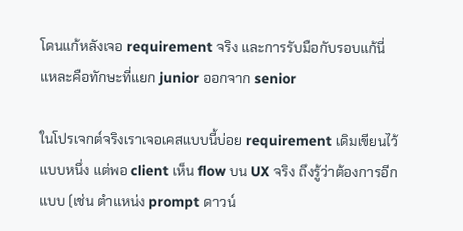โดนแก้หลังเจอ requirement จริง และการรับมือกับรอบแก้นี่แหละคือทักษะที่แยก junior ออกจาก senior

ในโปรเจกต์จริงเราเจอเคสแบบนี้บ่อย requirement เดิมเขียนไว้แบบหนึ่ง แต่พอ client เห็น flow บน UX จริง ถึงรู้ว่าต้องการอีกแบบ (เช่น ตำแหน่ง prompt ดาวน์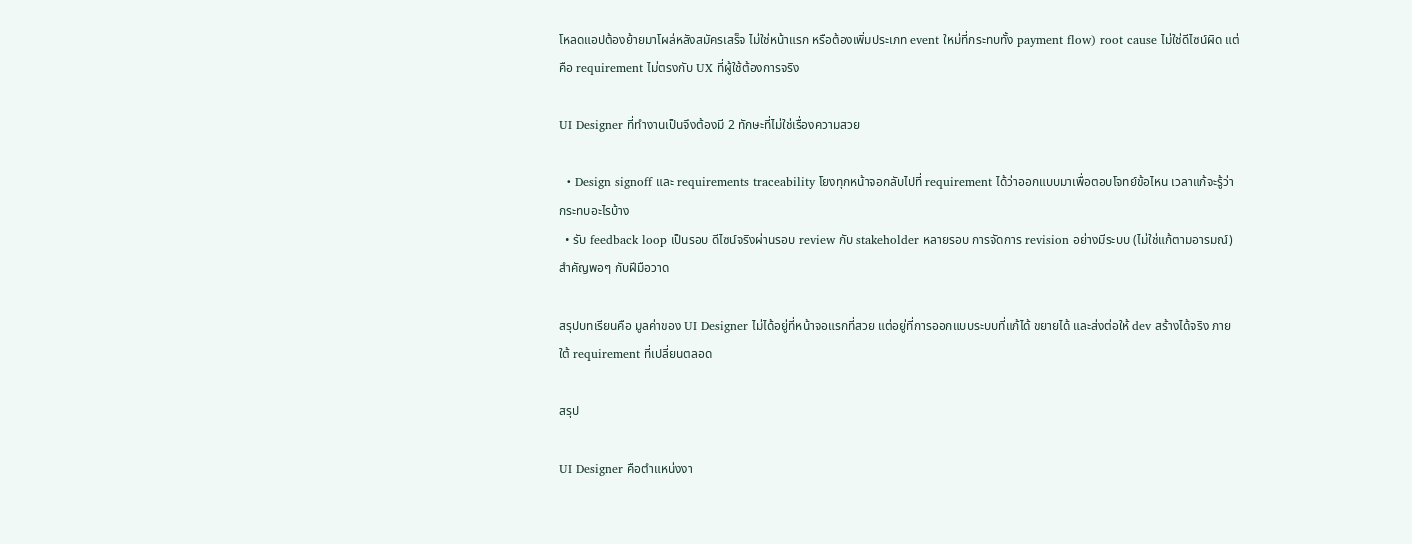โหลดแอปต้องย้ายมาโผล่หลังสมัครเสร็จ ไม่ใช่หน้าแรก หรือต้องเพิ่มประเภท event ใหม่ที่กระทบทั้ง payment flow) root cause ไม่ใช่ดีไซน์ผิด แต่คือ requirement ไม่ตรงกับ UX ที่ผู้ใช้ต้องการจริง

UI Designer ที่ทำงานเป็นจึงต้องมี 2 ทักษะที่ไม่ใช่เรื่องความสวย

  • Design signoff และ requirements traceability โยงทุกหน้าจอกลับไปที่ requirement ได้ว่าออกแบบมาเพื่อตอบโจทย์ข้อไหน เวลาแก้จะรู้ว่ากระทบอะไรบ้าง
  • รับ feedback loop เป็นรอบ ดีไซน์จริงผ่านรอบ review กับ stakeholder หลายรอบ การจัดการ revision อย่างมีระบบ (ไม่ใช่แก้ตามอารมณ์) สำคัญพอๆ กับฝีมือวาด

สรุปบทเรียนคือ มูลค่าของ UI Designer ไม่ได้อยู่ที่หน้าจอแรกที่สวย แต่อยู่ที่การออกแบบระบบที่แก้ได้ ขยายได้ และส่งต่อให้ dev สร้างได้จริง ภายใต้ requirement ที่เปลี่ยนตลอด

สรุป

UI Designer คือตำแหน่งงา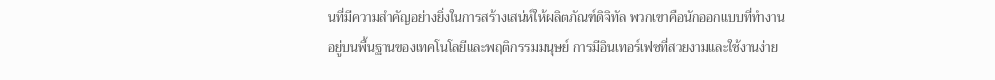นที่มีความสำคัญอย่างยิ่งในการสร้างเสน่ห์ให้ผลิตภัณฑ์ดิจิทัล พวกเขาคือนักออกแบบที่ทำงานอยู่บนพื้นฐานของเทคโนโลยีและพฤติกรรมมนุษย์ การมีอินเทอร์เฟซที่สวยงามและใช้งานง่าย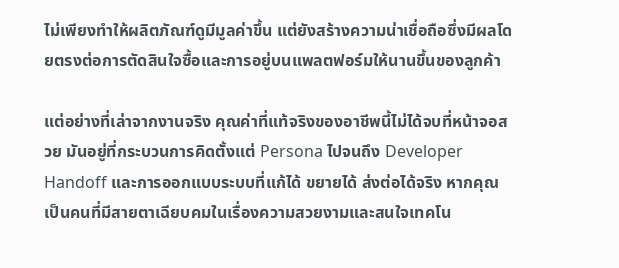ไม่เพียงทำให้ผลิตภัณฑ์ดูมีมูลค่าขึ้น แต่ยังสร้างความน่าเชื่อถือซึ่งมีผลโดยตรงต่อการตัดสินใจซื้อและการอยู่บนแพลตฟอร์มให้นานขึ้นของลูกค้า

แต่อย่างที่เล่าจากงานจริง คุณค่าที่แท้จริงของอาชีพนี้ไม่ได้จบที่หน้าจอสวย มันอยู่ที่กระบวนการคิดตั้งแต่ Persona ไปจนถึง Developer Handoff และการออกแบบระบบที่แก้ได้ ขยายได้ ส่งต่อได้จริง หากคุณเป็นคนที่มีสายตาเฉียบคมในเรื่องความสวยงามและสนใจเทคโน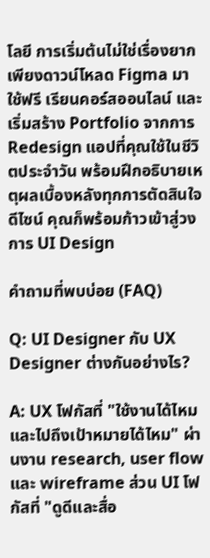โลยี การเริ่มต้นไม่ใช่เรื่องยาก เพียงดาวน์โหลด Figma มาใช้ฟรี เรียนคอร์สออนไลน์ และเริ่มสร้าง Portfolio จากการ Redesign แอปที่คุณใช้ในชีวิตประจำวัน พร้อมฝึกอธิบายเหตุผลเบื้องหลังทุกการตัดสินใจดีไซน์ คุณก็พร้อมก้าวเข้าสู่วงการ UI Design

คำถามที่พบบ่อย (FAQ)

Q: UI Designer กับ UX Designer ต่างกันอย่างไร?

A: UX โฟกัสที่ "ใช้งานได้ไหมและไปถึงเป้าหมายได้ไหม" ผ่านงาน research, user flow และ wireframe ส่วน UI โฟกัสที่ "ดูดีและสื่อ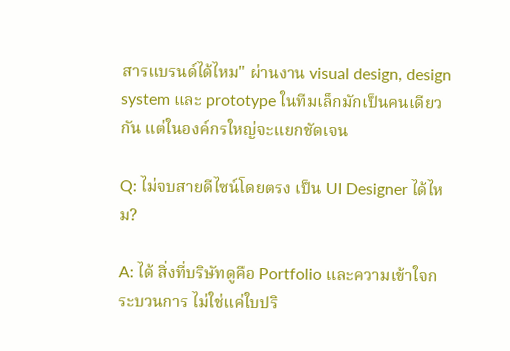สารแบรนด์ได้ไหม" ผ่านงาน visual design, design system และ prototype ในทีมเล็กมักเป็นคนเดียวกัน แต่ในองค์กรใหญ่จะแยกชัดเจน

Q: ไม่จบสายดีไซน์โดยตรง เป็น UI Designer ได้ไหม?

A: ได้ สิ่งที่บริษัทดูคือ Portfolio และความเข้าใจกระบวนการ ไม่ใช่แค่ใบปริ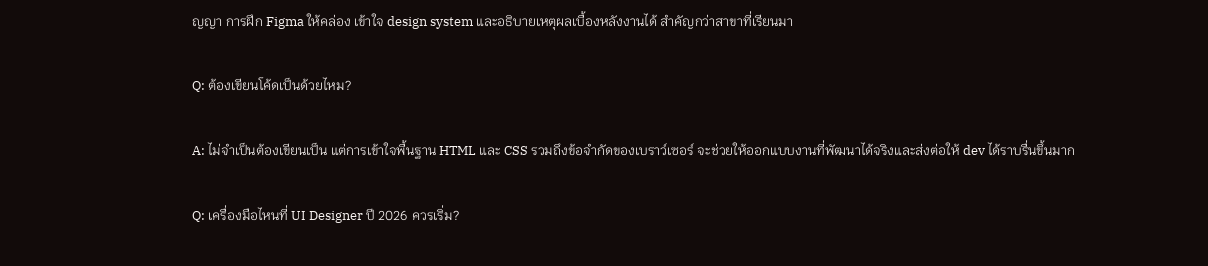ญญา การฝึก Figma ให้คล่อง เข้าใจ design system และอธิบายเหตุผลเบื้องหลังงานได้ สำคัญกว่าสาขาที่เรียนมา

Q: ต้องเขียนโค้ดเป็นด้วยไหม?

A: ไม่จำเป็นต้องเขียนเป็น แต่การเข้าใจพื้นฐาน HTML และ CSS รวมถึงข้อจำกัดของเบราว์เซอร์ จะช่วยให้ออกแบบงานที่พัฒนาได้จริงและส่งต่อให้ dev ได้ราบรื่นขึ้นมาก

Q: เครื่องมือไหนที่ UI Designer ปี 2026 ควรเริ่ม?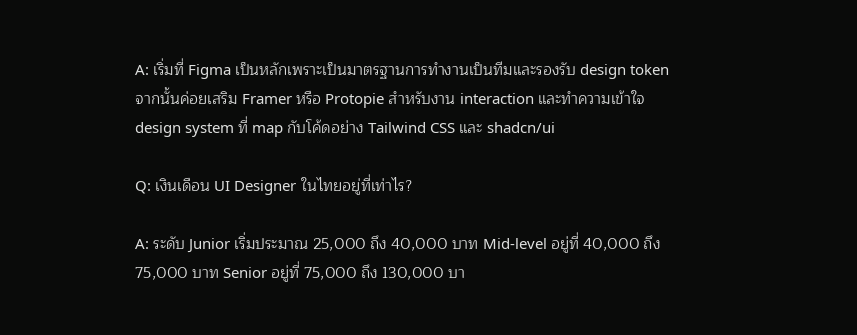A: เริ่มที่ Figma เป็นหลักเพราะเป็นมาตรฐานการทำงานเป็นทีมและรองรับ design token จากนั้นค่อยเสริม Framer หรือ Protopie สำหรับงาน interaction และทำความเข้าใจ design system ที่ map กับโค้ดอย่าง Tailwind CSS และ shadcn/ui

Q: เงินเดือน UI Designer ในไทยอยู่ที่เท่าไร?

A: ระดับ Junior เริ่มประมาณ 25,000 ถึง 40,000 บาท Mid-level อยู่ที่ 40,000 ถึง 75,000 บาท Senior อยู่ที่ 75,000 ถึง 130,000 บา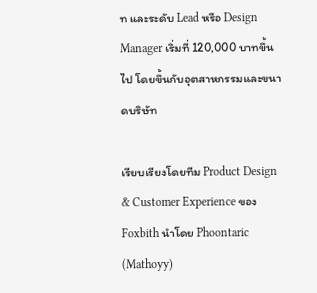ท และระดับ Lead หรือ Design Manager เริ่มที่ 120,000 บาทขึ้นไป โดยขึ้นกับอุตสาหกรรมและขนาดบริษัท

เรียบเรียงโดยทีม Product Design & Customer Experience ของ Foxbith นำโดย Phoontaric (Mathoyy)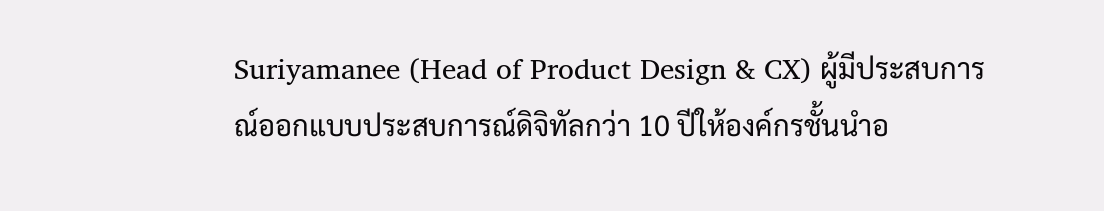Suriyamanee (Head of Product Design & CX) ผู้มีประสบการณ์ออกแบบประสบการณ์ดิจิทัลกว่า 10 ปีให้องค์กรชั้นนำอ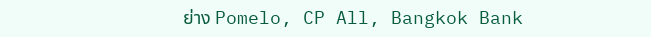ย่าง Pomelo, CP All, Bangkok Bank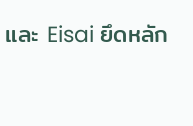และ Eisai ยึดหลัก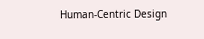Human-Centric Design